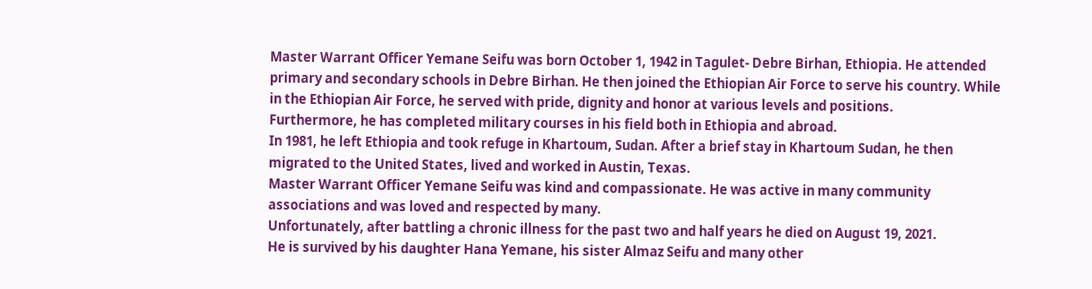Master Warrant Officer Yemane Seifu was born October 1, 1942 in Tagulet- Debre Birhan, Ethiopia. He attended primary and secondary schools in Debre Birhan. He then joined the Ethiopian Air Force to serve his country. While in the Ethiopian Air Force, he served with pride, dignity and honor at various levels and positions.
Furthermore, he has completed military courses in his field both in Ethiopia and abroad.
In 1981, he left Ethiopia and took refuge in Khartoum, Sudan. After a brief stay in Khartoum Sudan, he then migrated to the United States, lived and worked in Austin, Texas.
Master Warrant Officer Yemane Seifu was kind and compassionate. He was active in many community associations and was loved and respected by many.
Unfortunately, after battling a chronic illness for the past two and half years he died on August 19, 2021.
He is survived by his daughter Hana Yemane, his sister Almaz Seifu and many other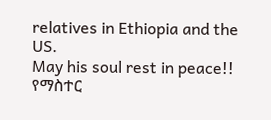relatives in Ethiopia and the US.
May his soul rest in peace!!
የማስተር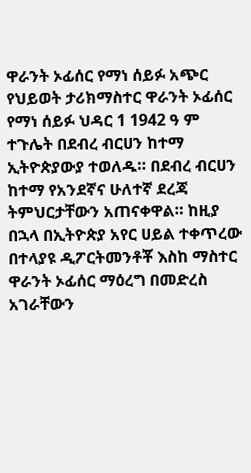ዋራንት ኦፊሰር የማነ ሰይፉ አጭር የህይወት ታሪክማስተር ዋራንት ኦፊሰር የማነ ሰይፉ ህዳር 1 1942 ዓ ም ተጉሌት በደብረ ብርሀን ከተማ ኢትዮጵያውያ ተወለዱ። በደብረ ብርሀን ከተማ የአንደኛና ሁለተኛ ደረጃ ትምህርታቸውን አጠናቀዋል። ከዚያ በኋላ በኢትዮጵያ አየር ሀይል ተቀጥረው በተላያዩ ዲፖርትመንቶቾ እስከ ማስተር ዋራንት ኦፊሰር ማዕረግ በመድረስ አገራቸውን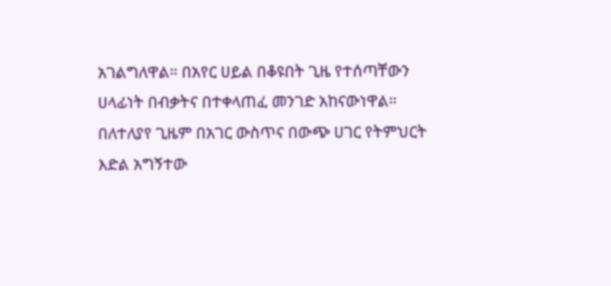አገልግለዋል። በአየር ሀይል በቆዩበት ጊዜ የተሰጣቸውን ሀላፊነት በብቃትና በተቀላጠፈ መንገድ አከናውነዋል። በለተለያየ ጊዜም በአገር ውስጥና በውጭ ሀገር የትምህርት እድል አግኝተው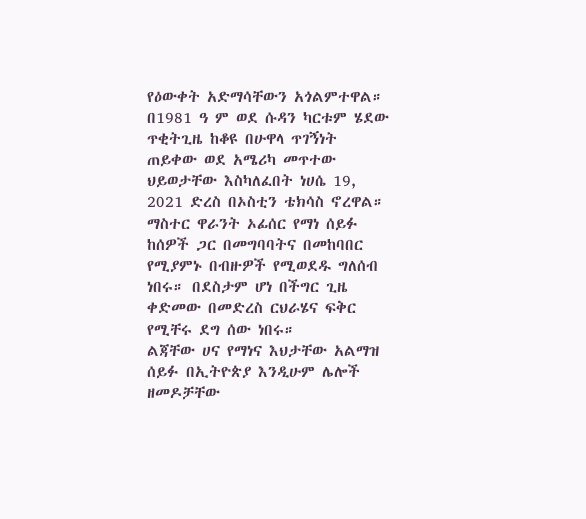የዕውቀት አድማሳቸውን አጎልምተዋል።
በ1981 ዓ ም ወደ ሱዳን ካርቱም ሄደው ጥቂትጊዜ ከቆዩ በሁዋላ ጥገኝነት ጠይቀው ወደ አሜሪካ መጥተው ህይወታቸው እስካለፈበት ነሀሴ 19, 2021 ድረስ በኦስቲን ቴክሳስ ኖረዋል።
ማስተር ዋራንት ኦፊሰር የማነ ሰይፉ ከሰዎች ጋር በመግባባትና በመከባበር የሚያምኑ በብዙዎች የሚወደዱ ግለሰብ ነበሩ። በደስታም ሆነ በችግር ጊዜ ቀድመው በመድረስ ርህራሄና ፍቅር የሚቸሩ ደግ ሰው ነበሩ።
ልጃቸው ሀና የማነና እህታቸው አልማዝ ሰይፉ በኢትዮጵያ እንዲሁም ሌሎች ዘመዶቻቸው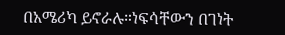በአሜሪካ ይኖራሉ።ነፍሳቸውን በገነት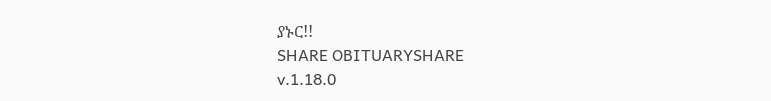ያኑር!!
SHARE OBITUARYSHARE
v.1.18.0